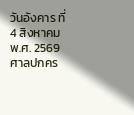วันอังคาร ที่ 4 สิงหาคม พ.ศ. 2569
ศาลปกคร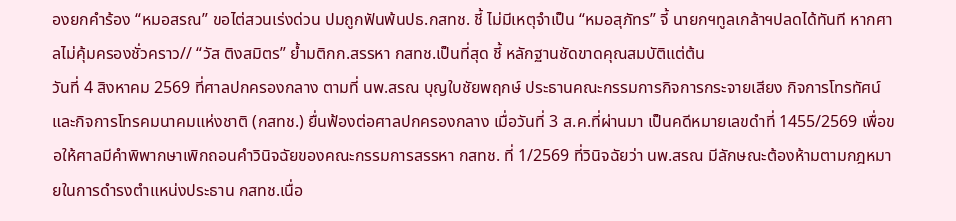องยกคำร้อง “หมอสรณ” ขอไต่สวนเร่งด่วน ปมถูกฟันพ้นปธ.กสทช. ชี้ ไม่มีเหตุจำเป็น “หมอสุภัทร” จี้ นายกฯทูลเกล้าฯปลดได้ทันที หากศาลไม่คุ้มครองชั่วคราว// “วัส ติงสมิตร” ย้ำมติกก.สรรหา กสทช.เป็นที่สุด ชี้ หลักฐานชัดขาดคุณสมบัติแต่ต้น
วันที่ 4 สิงหาคม 2569 ที่ศาลปกครองกลาง ตามที่ นพ.สรณ บุญใบชัยพฤกษ์ ประธานคณะกรรมการกิจการกระจายเสียง กิจการโทรทัศน์ และกิจการโทรคมนาคมแห่งชาติ (กสทช.) ยื่นฟ้องต่อศาลปกครองกลาง เมื่อวันที่ 3 ส.ค.ที่ผ่านมา เป็นคดีหมายเลขดำที่ 1455/2569 เพื่อขอให้ศาลมีคำพิพากษาเพิกถอนคำวินิจฉัยของคณะกรรมการสรรหา กสทช. ที่ 1/2569 ที่วินิจฉัยว่า นพ.สรณ มีลักษณะต้องห้ามตามกฎหมายในการดำรงตำแหน่งประธาน กสทช.เนื่อ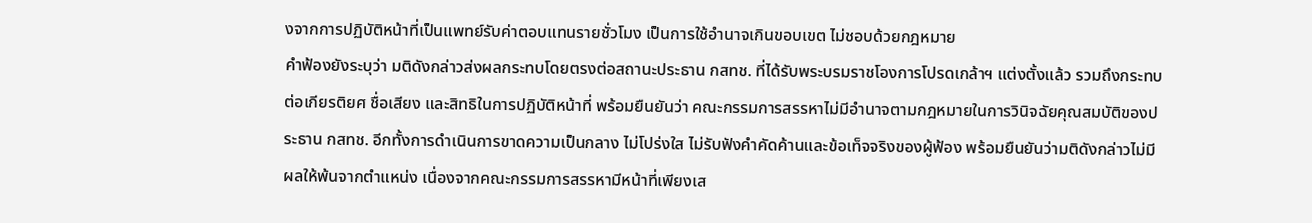งจากการปฏิบัติหน้าที่เป็นแพทย์รับค่าตอบแทนรายชั่วโมง เป็นการใช้อำนาจเกินขอบเขต ไม่ชอบด้วยกฎหมาย
คำฟ้องยังระบุว่า มติดังกล่าวส่งผลกระทบโดยตรงต่อสถานะประธาน กสทช. ที่ได้รับพระบรมราชโองการโปรดเกล้าฯ แต่งตั้งแล้ว รวมถึงกระทบต่อเกียรติยศ ชื่อเสียง และสิทธิในการปฏิบัติหน้าที่ พร้อมยืนยันว่า คณะกรรมการสรรหาไม่มีอำนาจตามกฎหมายในการวินิจฉัยคุณสมบัติของประธาน กสทช. อีกทั้งการดำเนินการขาดความเป็นกลาง ไม่โปร่งใส ไม่รับฟังคำคัดค้านและข้อเท็จจริงของผู้ฟ้อง พร้อมยืนยันว่ามติดังกล่าวไม่มีผลให้พ้นจากตำแหน่ง เนื่องจากคณะกรรมการสรรหามีหน้าที่เพียงเส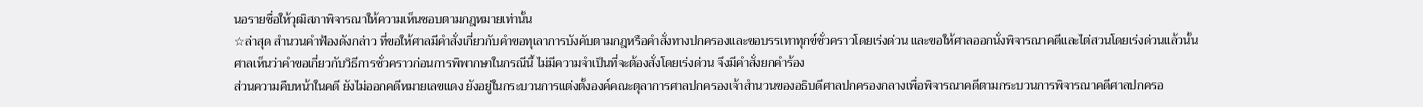นอรายชื่อให้วุฒิสภาพิจารณาให้ความเห็นชอบตามกฎหมายเท่านั้น
☆ล่าสุด สำนวนคำฟ้องดังกล่าว ที่ขอให้ศาลมีคำสั่งเกี่ยวกับคำขอทุเลาการบังคับตามกฎหรือคำสั่งทางปกครองและขอบรรเทาทุกข์ชั่วคราวโดยเร่งด่วน และขอให้ศาลออกนั่งพิจารณาคดีและไต่สวนโดยเร่งด่วนแล้วนั้น
ศาลเห็นว่าคำขอเกี่ยวกับวิธีการชั่วคราวก่อนการพิพากษาในกรณีนี้ ไม่มีความจำเป็นที่จะต้องสั่งโดยเร่งด่วน จึงมีคำสั่งยกคำร้อง
ส่วนความคืบหน้าในคดี ยังไม่ออกคดีหมายเลขแดง ยังอยู่ในกระบวนการแต่งตั้งองค์คณะตุลาการศาลปกครองเจ้าสำนวนของอธิบดีศาลปกครองกลางเพื่อพิจารณาคดีตามกระบวนการพิจารณาคดีศาลปกครอ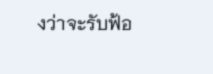งว่าจะรับฟ้อ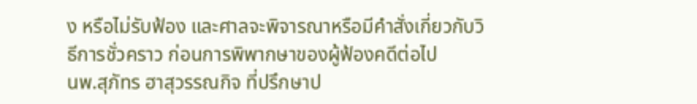ง หรือไม่รับฟ้อง และศาลจะพิจารณาหรือมีคำสั่งเกี่ยวกับวิธีการชั่วคราว ก่อนการพิพากษาของผู้ฟ้องคดีต่อไป
นพ.สุภัทร ฮาสุวรรณกิจ ที่ปรึกษาป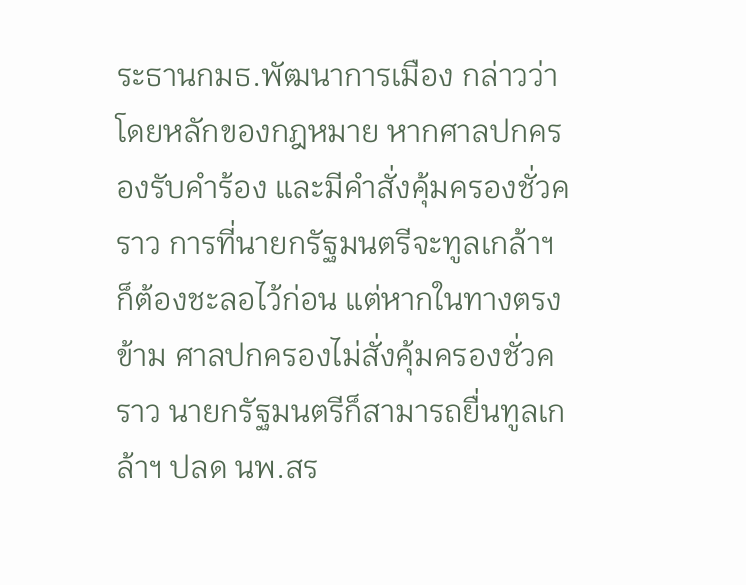ระธานกมธ.พัฒนาการเมือง กล่าวว่า โดยหลักของกฎหมาย หากศาลปกครองรับคำร้อง และมีคำสั่งคุ้มครองชั่วคราว การที่นายกรัฐมนตรีจะทูลเกล้าฯก็ต้องชะลอไว้ก่อน แต่หากในทางตรงข้าม ศาลปกครองไม่สั่งคุ้มครองชั่วคราว นายกรัฐมนตรีก็สามารถยื่นทูลเกล้าฯ ปลด นพ.สร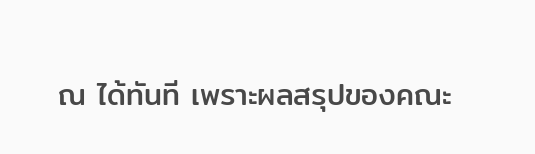ณ ได้ทันที เพราะผลสรุปของคณะ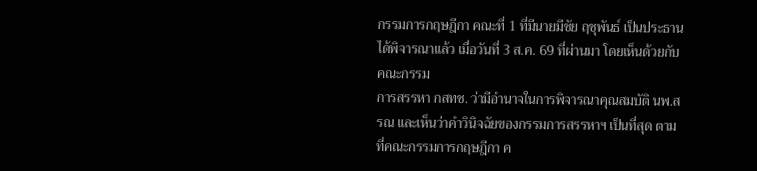กรรมการกฤษฎีกา คณะที่ 1 ที่มีนายมีชัย ฤชุพันธ์ เป็นประธาน ได้พิจารณาแล้ว เมื่อวันที่ 3 ส.ค. 69 ที่ผ่านมา โดยเห็นด้วยกับคณะกรรม
การสรรหา กสทช. ว่ามีอำนาจในการพิจารณาคุณสมบัติ นพ.สรณ และเห็นว่าคำวินิจฉัยของกรรมการสรรหาฯ เป็นที่สุด ตามที่คณะกรรมการกฤษฎีกา ค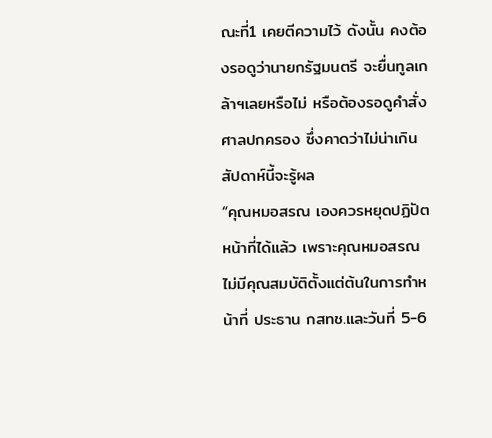ณะที่1 เคยตีความไว้ ดังนั้น คงต้องรอดูว่านายกรัฐมนตรี จะยื่นทูลเกล้าฯเลยหรือไม่ หรือต้องรอดูคำสั่งศาลปกครอง ซึ่งคาดว่าไม่น่าเกินสัปดาห์นี้จะรู้ผล
“คุณหมอสรณ เองควรหยุดปฏิปัตหน้าที่ได้แล้ว เพราะคุณหมอสรณ ไม่มีคุณสมบัติตั้งแต่ต้นในการทำหน้าที่ ประธาน กสทช.และวันที่ 5-6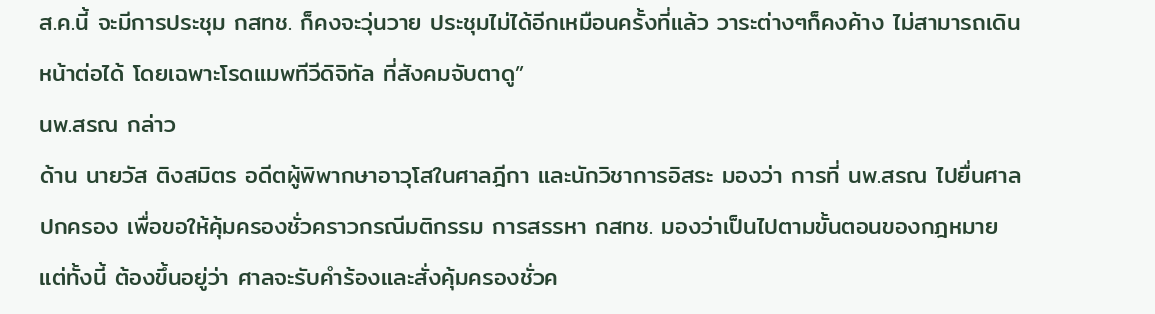ส.ค.นี้ จะมีการประชุม กสทช. ก็คงจะวุ่นวาย ประชุมไม่ได้อีกเหมือนครั้งที่แล้ว วาระต่างๆก็คงค้าง ไม่สามารถเดินหน้าต่อได้ โดยเฉพาะโรดแมพทีวีดิจิทัล ที่สังคมจับตาดู”
นพ.สรณ กล่าว
ด้าน นายวัส ติงสมิตร อดีตผู้พิพากษาอาวุโสในศาลฎีกา และนักวิชาการอิสระ มองว่า การที่ นพ.สรณ ไปยื่นศาลปกครอง เพื่อขอให้คุ้มครองชั่วคราวกรณีมติกรรม การสรรหา กสทช. มองว่าเป็นไปตามขั้นตอนของกฎหมาย แต่ทั้งนี้ ต้องขึ้นอยู่ว่า ศาลจะรับคำร้องและสั่งคุ้มครองชั่วค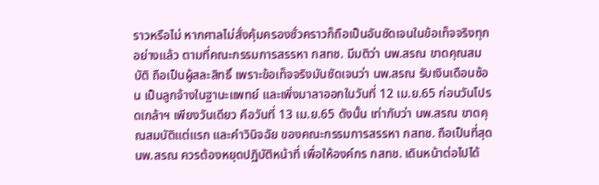ราวหรือไม่ หากศาลไม่สั่งคุ้มครองชั่วคราวก็ถือเป็นอันชัดเจนในข้อเท็จจริงทุกอย่างแล้ว ตามที่คณะกรรมการสรรหา กสทช. มีมติว่า นพ.สรณ ขาดคุณสมบัติ ถือเป็นผู้สละสิทธิ์ เพราะข้อเท็จจริงมันชัดเจนว่า นพ.สรณ รับเงินเดือนซ้อน เป็นลูกจ้างในฐานะแพทย์ และเพิ่งมาลาออกในวันที่ 12 เม.ย.65 ก่อนวันโปรดเกล้าฯ เพียงวันเดียว คือวันที่ 13 เม.ย.65 ดังนั้น เท่ากับว่า นพ.สรณ ขาดคุณสมบัติแต่แรก และคำวินิจฉัย ของคณะกรรมการสรรหา กสทช. ถือเป็นที่สุด นพ.สรณ ควรต้องหยุดปฏิบัติหน้าที่ เพื่อให้องค์กร กสทช. เดินหน้าต่อไปได้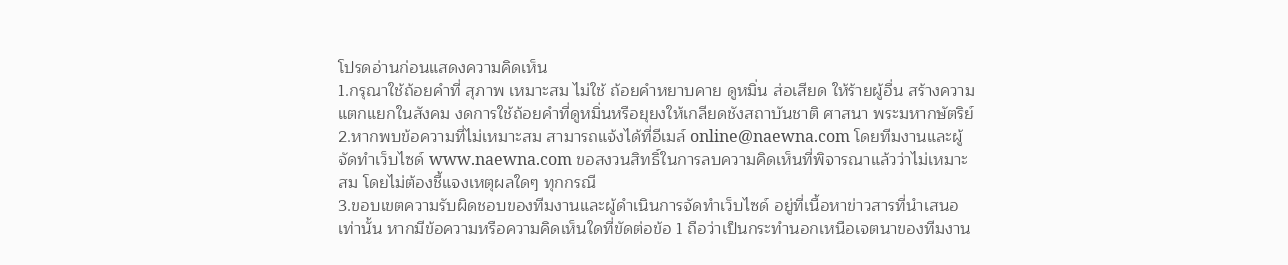โปรดอ่านก่อนแสดงความคิดเห็น
1.กรุณาใช้ถ้อยคำที่ สุภาพ เหมาะสม ไม่ใช้ ถ้อยคำหยาบคาย ดูหมิ่น ส่อเสียด ให้ร้ายผู้อื่น สร้างความแตกแยกในสังคม งดการใช้ถ้อยคำที่ดูหมิ่นหรือยุยงให้เกลียดชังสถาบันชาติ ศาสนา พระมหากษัตริย์
2.หากพบข้อความที่ไม่เหมาะสม สามารถแจ้งได้ที่อีเมล์ online@naewna.com โดยทีมงานและผู้จัดทำเว็บไซด์ www.naewna.com ขอสงวนสิทธิ์ในการลบความคิดเห็นที่พิจารณาแล้วว่าไม่เหมาะสม โดยไม่ต้องชี้แจงเหตุผลใดๆ ทุกกรณี
3.ขอบเขตความรับผิดชอบของทีมงานและผู้ดำเนินการจัดทำเว็บไซด์ อยู่ที่เนื้อหาข่าวสารที่นำเสนอเท่านั้น หากมีข้อความหรือความคิดเห็นใดที่ขัดต่อข้อ 1 ถือว่าเป็นกระทำนอกเหนือเจตนาของทีมงาน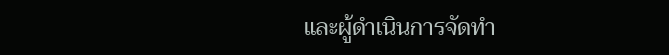และผู้ดำเนินการจัดทำ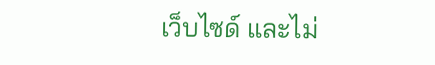เว็บไซด์ และไม่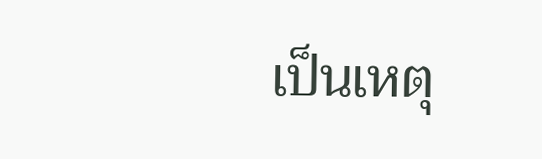เป็นเหตุ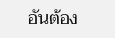อันต้อง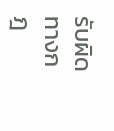รับผิดทางกฎ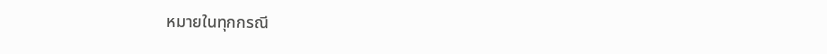หมายในทุกกรณี